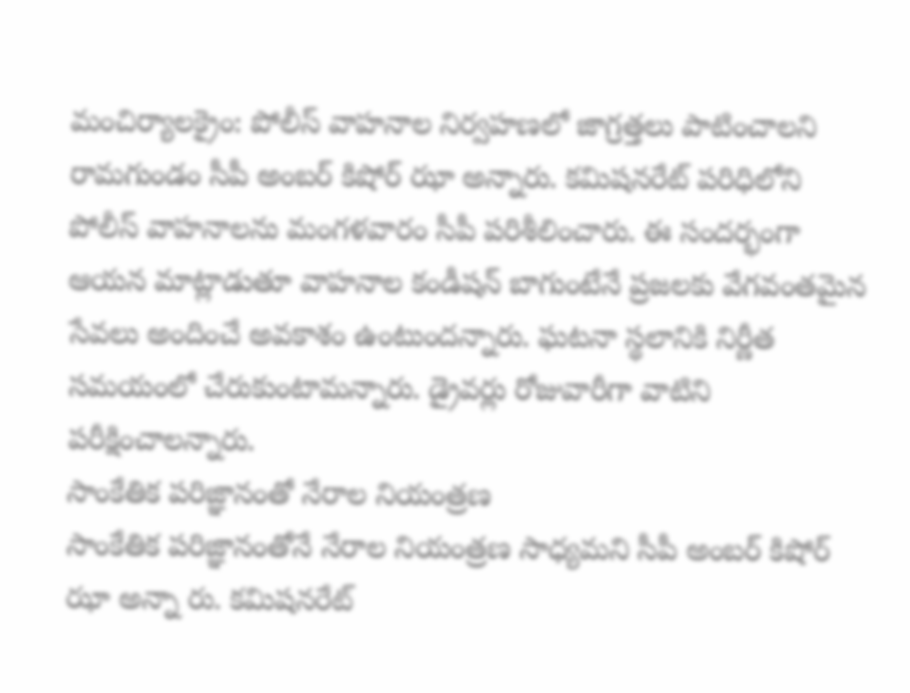మంచిర్యాలక్రైం: పోలీస్ వాహనాల నిర్వహణలో జాగ్రత్తలు పాటించాలని రామగుండం సీపీ అంబర్ కిషోర్ ఝా అన్నారు. కమిషనరేట్ పరిధిలోని పోలీస్ వాహనాలను మంగళవారం సీపీ పరిశీలించారు. ఈ సందర్భంగా ఆయన మాట్లాడుతూ వాహనాల కండీషన్ బాగుంటేనే ప్రజలకు వేగవంతమైన సేవలు అందించే అవకాశం ఉంటుందన్నారు. ఘటనా స్థలానికి నిర్ణీత సమయంలో చేరుకుంటామన్నారు. డ్రైవర్లు రోజువారీగా వాటిని పరీక్షించాలన్నారు.
సాంకేతిక పరిజ్ఞానంతో నేరాల నియంత్రణ
సాంకేతిక పరిజ్ఞానంతోనే నేరాల నియంత్రణ సాధ్యమని సీపీ అంబర్ కిషోర్ ఝా అన్నా రు. కమిషనరేట్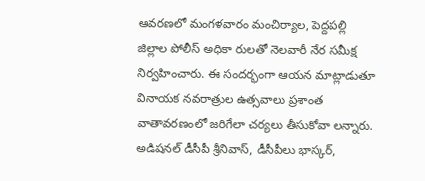ఆవరణలో మంగళవారం మంచిర్యాల, పెద్దపల్లి జిల్లాల పోలీస్ అధికా రులతో నెలవారీ నేర సమీక్ష నిర్వహించారు. ఈ సందర్భంగా ఆయన మాట్లాడుతూ వినాయక నవరాత్రుల ఉత్సవాలు ప్రశాంత వాతావరణంలో జరిగేలా చర్యలు తీసుకోవా లన్నారు. అడిషనల్ డీసీపీ శ్రీనివాస్, డీసీపీలు భాస్కర్,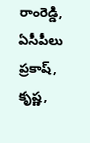రాంరెడ్డి, ఏసీపీలు ప్రకాష్, కృష్ణ,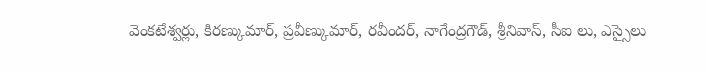వెంకటేశ్వర్లు, కిరణ్కుమార్, ప్రవీణ్కుమార్, రవీందర్, నాగేంద్రగౌడ్, శ్రీనివాస్, సీఐ లు, ఎస్సైలు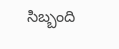సిబ్బంది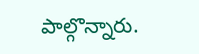పాల్గొన్నారు.